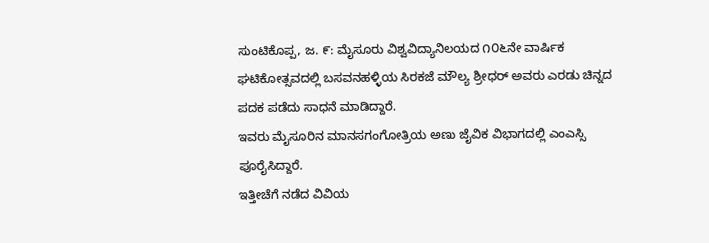ಸುಂಟಿಕೊಪ್ಪ, ಜ. ೯: ಮೈಸೂರು ವಿಶ್ವವಿದ್ಯಾನಿಲಯದ ೧೦೬ನೇ ವಾರ್ಷಿಕ ಘಟಿಕೋತ್ಸವದಲ್ಲಿ ಬಸವನಹಳ್ಳಿಯ ಸಿರಕಜೆ ಮೌಲ್ಯ ಶ್ರೀಧರ್ ಅವರು ಎರಡು ಚಿನ್ನದ ಪದಕ ಪಡೆದು ಸಾಧನೆ ಮಾಡಿದ್ದಾರೆ.
ಇವರು ಮೈಸೂರಿನ ಮಾನಸಗಂಗೋತ್ರಿಯ ಅಣು ಜೈವಿಕ ವಿಭಾಗದಲ್ಲಿ ಎಂಎಸ್ಸಿ ಪೂರೈಸಿದ್ದಾರೆ.
ಇತ್ತೀಚೆಗೆ ನಡೆದ ವಿವಿಯ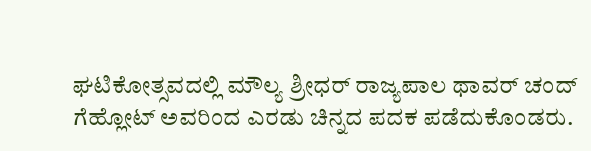ಘಟಿಕೋತ್ಸವದಲ್ಲಿ ಮೌಲ್ಯ ಶ್ರೀಧರ್ ರಾಜ್ಯಪಾಲ ಥಾವರ್ ಚಂದ್ ಗೆಹ್ಲೋಟ್ ಅವರಿಂದ ಎರಡು ಚಿನ್ನದ ಪದಕ ಪಡೆದುಕೊಂಡರು.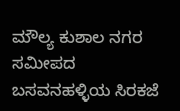ಮೌಲ್ಯ ಕುಶಾಲ ನಗರ ಸಮೀಪದ ಬಸವನಹಳ್ಳಿಯ ಸಿರಕಜೆ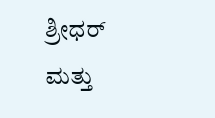ಶ್ರೀಧರ್ ಮತ್ತು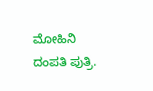ಮೋಹಿನಿ ದಂಪತಿ ಪುತ್ರಿ.